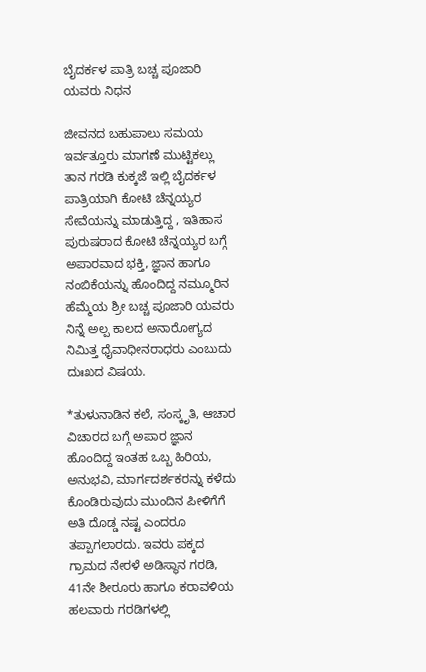ಬೈದರ್ಕಳ ಪಾತ್ರಿ ಬಚ್ಚ ಪೂಜಾರಿ ಯವರು ನಿಧನ

ಜೀವನದ ಬಹುಪಾಲು ಸಮಯ ಇರ್ವತ್ತೂರು ಮಾಗಣೆ ಮುಟ್ಟಿಕಲ್ಲು ತಾನ ಗರಡಿ ಕುಕ್ಕಜೆ ಇಲ್ಲಿ ಬೈದರ್ಕಳ ಪಾತ್ರಿಯಾಗಿ ಕೋಟಿ ಚೆನ್ನಯ್ಯರ ಸೇವೆಯನ್ನು ಮಾಡುತ್ತಿದ್ದ , ಇತಿಹಾಸ ಪುರುಷರಾದ ಕೋಟಿ ಚೆನ್ನಯ್ಯರ ಬಗ್ಗೆ ಅಪಾರವಾದ ಭಕ್ತಿ, ಜ್ಞಾನ ಹಾಗೂ ನಂಬಿಕೆಯನ್ನು ಹೊಂದಿದ್ದ ನಮ್ಮೂರಿನ ಹೆಮ್ಮೆಯ ಶ್ರೀ ಬಚ್ಚ ಪೂಜಾರಿ ಯವರು ನಿನ್ನೆ ಅಲ್ಪ ಕಾಲದ ಅನಾರೋಗ್ಯದ ನಿಮಿತ್ತ ಧೈವಾಧೀನರಾಧರು ಎಂಬುದು ದುಃಖದ ವಿಷಯ.

*ತುಳುನಾಡಿನ ಕಲೆ, ಸಂಸ್ಕೃತಿ, ಆಚಾರ ವಿಚಾರದ ಬಗ್ಗೆ ಅಪಾರ ಜ್ಞಾನ ಹೊಂದಿದ್ದ ಇಂತಹ ಒಬ್ಬ ಹಿರಿಯ, ಅನುಭವಿ, ಮಾರ್ಗದರ್ಶಕರನ್ನು ಕಳೆದು ಕೊಂಡಿರುವುದು ಮುಂದಿನ ಪೀಳಿಗೆಗೆ ಅತಿ ದೊಡ್ಡ ನಷ್ಟ ಎಂದರೂ ತಪ್ಪಾಗಲಾರದು. ಇವರು ಪಕ್ಕದ ಗ್ರಾಮದ ನೇರಳೆ ಅಡಿಸ್ಥಾನ ಗರಡಿ, 41ನೇ ಶೀರೂರು ಹಾಗೂ ಕರಾವಳಿಯ ಹಲವಾರು ಗರಡಿಗಳಲ್ಲಿ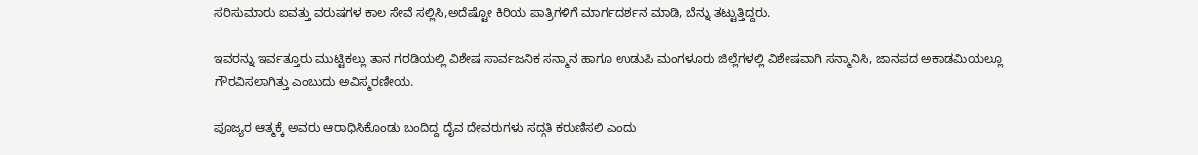ಸರಿಸುಮಾರು ಐವತ್ತು ವರುಷಗಳ ಕಾಲ ಸೇವೆ ಸಲ್ಲಿಸಿ,ಅದೆಷ್ಟೋ ಕಿರಿಯ ಪಾತ್ರಿಗಳಿಗೆ ಮಾರ್ಗದರ್ಶನ ಮಾಡಿ, ಬೆನ್ನು ತಟ್ಟುತ್ತಿದ್ದರು.

ಇವರನ್ನು ಇರ್ವತ್ತೂರು ಮುಟ್ಟಿಕಲ್ಲು ತಾನ ಗರಡಿಯಲ್ಲಿ ವಿಶೇಷ ಸಾರ್ವಜನಿಕ ಸನ್ಮಾನ ಹಾಗೂ ಉಡುಪಿ ಮಂಗಳೂರು ಜಿಲ್ಲೆಗಳಲ್ಲಿ ವಿಶೇಷವಾಗಿ ಸನ್ಮಾನಿಸಿ, ಜಾನಪದ ಅಕಾಡಮಿಯಲ್ಲೂ ಗೌರವಿಸಲಾಗಿತ್ತು ಎಂಬುದು ಅವಿಸ್ಮರಣೀಯ.

ಪೂಜ್ಯರ ಆತ್ಮಕ್ಕೆ ಅವರು ಆರಾಧಿಸಿಕೊಂಡು ಬಂದಿದ್ದ ದೈವ ದೇವರುಗಳು ಸದ್ಗತಿ ಕರುಣಿಸಲಿ ಎಂದು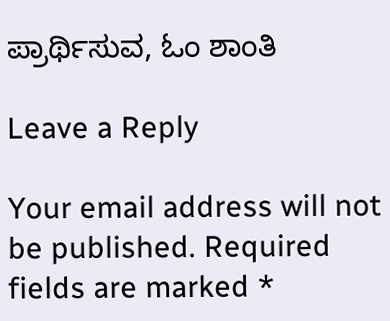ಪ್ರಾರ್ಥಿಸುವ, ಓಂ ಶಾಂತಿ

Leave a Reply

Your email address will not be published. Required fields are marked *